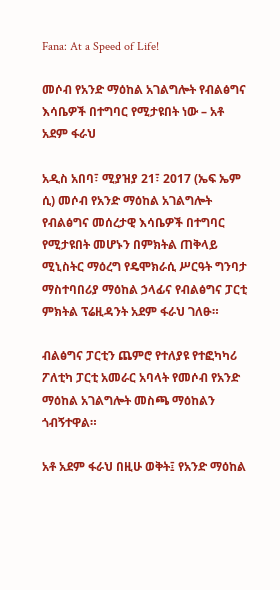Fana: At a Speed of Life!

መሶብ የአንድ ማዕከል አገልግሎት የብልፅግና እሳቤዎች በተግባር የሚታዩበት ነው – አቶ አደም ፋራህ

አዲስ አበባ፣ ሚያዝያ 21፣ 2017 (ኤፍ ኤም ሲ) መሶብ የአንድ ማዕከል አገልግሎት የብልፅግና መሰረታዊ እሳቤዎች በተግባር የሚታዩበት መሆኑን በምክትል ጠቅላይ ሚኒስትር ማዕረግ የዴሞክራሲ ሥርዓት ግንባታ ማስተባበሪያ ማዕከል ኃላፊና የብልፅግና ፓርቲ ምክትል ፕሬዚዳንት አደም ፋራህ ገለፁ።

ብልፅግና ፓርቲን ጨምሮ የተለያዩ የተፎካካሪ ፖለቲካ ፓርቲ አመራር አባላት የመሶብ የአንድ ማዕከል አገልግሎት መስጫ ማዕከልን ጎብኝተዋል።

አቶ አደም ፋራህ በዚሁ ወቅት፤ የአንድ ማዕከል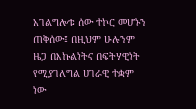አገልግሎቱ ሰው ተኮር መሆኑን ጠቅሰው፤ በዚህም ሁሉንም ዜጋ በእኩልነትና በፍትሃዊነት የሚያገለግል ሀገራዊ ተቋም ነው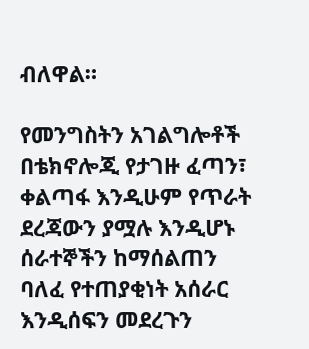ብለዋል።

የመንግስትን አገልግሎቶች በቴክኖሎጂ የታገዙ ፈጣን፣ ቀልጣፋ እንዲሁም የጥራት ደረጃውን ያሟሉ እንዲሆኑ ሰራተኞችን ከማሰልጠን ባለፈ የተጠያቂነት አሰራር እንዲሰፍን መደረጉን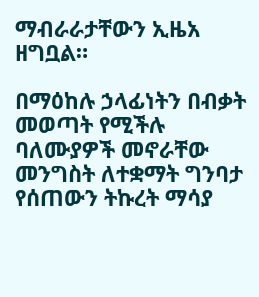ማብራራታቸውን ኢዜአ ዘግቧል።

በማዕከሉ ኃላፊነትን በብቃት መወጣት የሚችሉ ባለሙያዎች መኖራቸው መንግስት ለተቋማት ግንባታ የሰጠውን ትኩረት ማሳያ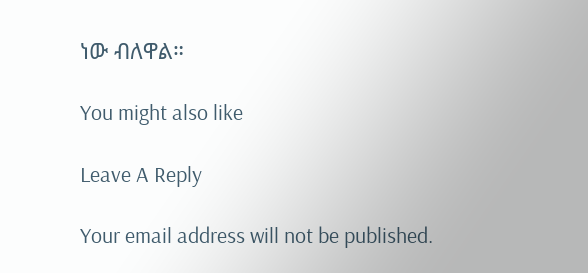ነው ብለዋል።

You might also like

Leave A Reply

Your email address will not be published.